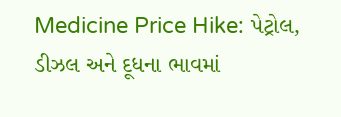Medicine Price Hike: પેટ્રોલ, ડીઝલ અને દૂધના ભાવમાં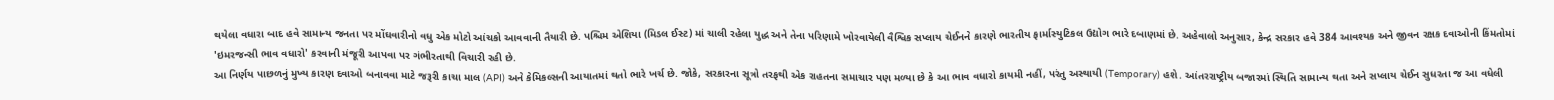થયેલા વધારા બાદ હવે સામાન્ય જનતા પર મોંઘવારીનો વધુ એક મોટો આંચકો આવવાની તૈયારી છે. પશ્ચિમ એશિયા (મિડલ ઈસ્ટ) માં ચાલી રહેલા યુદ્ધ અને તેના પરિણામે ખોરવાયેલી વૈશ્વિક સપ્લાય ચેઈનને કારણે ભારતીય ફાર્માસ્યુટિકલ ઉદ્યોગ ભારે દબાણમાં છે. અહેવાલો અનુસાર, કેન્દ્ર સરકાર હવે 384 આવશ્યક અને જીવન રક્ષક દવાઓની કિંમતોમાં 'ઇમરજન્સી ભાવ વધારો' કરવાની મંજૂરી આપવા પર ગંભીરતાથી વિચારી રહી છે.
આ નિર્ણય પાછળનું મુખ્ય કારણ દવાઓ બનાવવા માટે જરૂરી કાચા માલ (API) અને કેમિકલ્સની આયાતમાં થતો ભારે ખર્ચ છે. જોકે, સરકારના સૂત્રો તરફથી એક રાહતના સમાચાર પણ મળ્યા છે કે આ ભાવ વધારો કાયમી નહીં, પરંતુ અસ્થાયી (Temporary) હશે. આંતરરાષ્ટ્રીય બજારમાં સ્થિતિ સામાન્ય થતા અને સપ્લાય ચેઈન સુધરતા જ આ વધેલી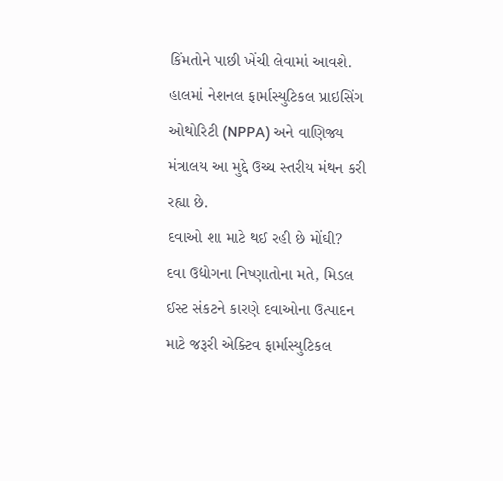કિંમતોને પાછી ખેંચી લેવામાં આવશે. હાલમાં નેશનલ ફાર્માસ્યુટિકલ પ્રાઇસિંગ ઓથોરિટી (NPPA) અને વાણિજ્ય મંત્રાલય આ મુદ્દે ઉચ્ચ સ્તરીય મંથન કરી રહ્યા છે.
દવાઓ શા માટે થઈ રહી છે મોંઘી?
દવા ઉદ્યોગના નિષ્ણાતોના મતે, મિડલ ઈસ્ટ સંકટને કારણે દવાઓના ઉત્પાદન માટે જરૂરી એક્ટિવ ફાર્માસ્યુટિકલ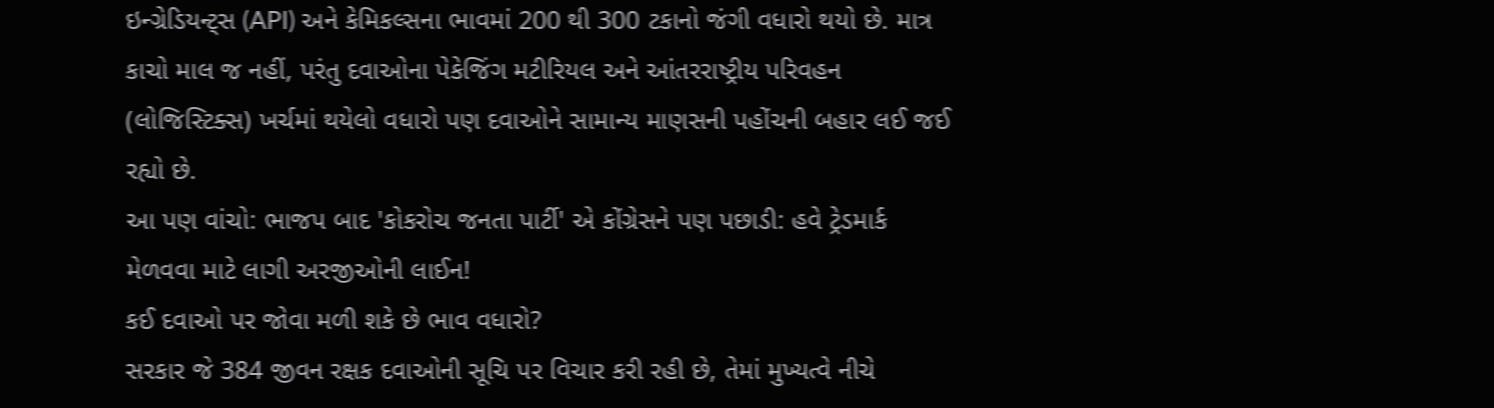ઇન્ગ્રેડિયન્ટ્સ (API) અને કેમિકલ્સના ભાવમાં 200 થી 300 ટકાનો જંગી વધારો થયો છે. માત્ર કાચો માલ જ નહીં, પરંતુ દવાઓના પેકેજિંગ મટીરિયલ અને આંતરરાષ્ટ્રીય પરિવહન (લોજિસ્ટિક્સ) ખર્ચમાં થયેલો વધારો પણ દવાઓને સામાન્ય માણસની પહોંચની બહાર લઈ જઈ રહ્યો છે.
આ પણ વાંચો: ભાજપ બાદ 'કોકરોચ જનતા પાર્ટી' એ કોંગ્રેસને પણ પછાડી: હવે ટ્રેડમાર્ક મેળવવા માટે લાગી અરજીઓની લાઈન!
કઈ દવાઓ પર જોવા મળી શકે છે ભાવ વધારો?
સરકાર જે 384 જીવન રક્ષક દવાઓની સૂચિ પર વિચાર કરી રહી છે, તેમાં મુખ્યત્વે નીચે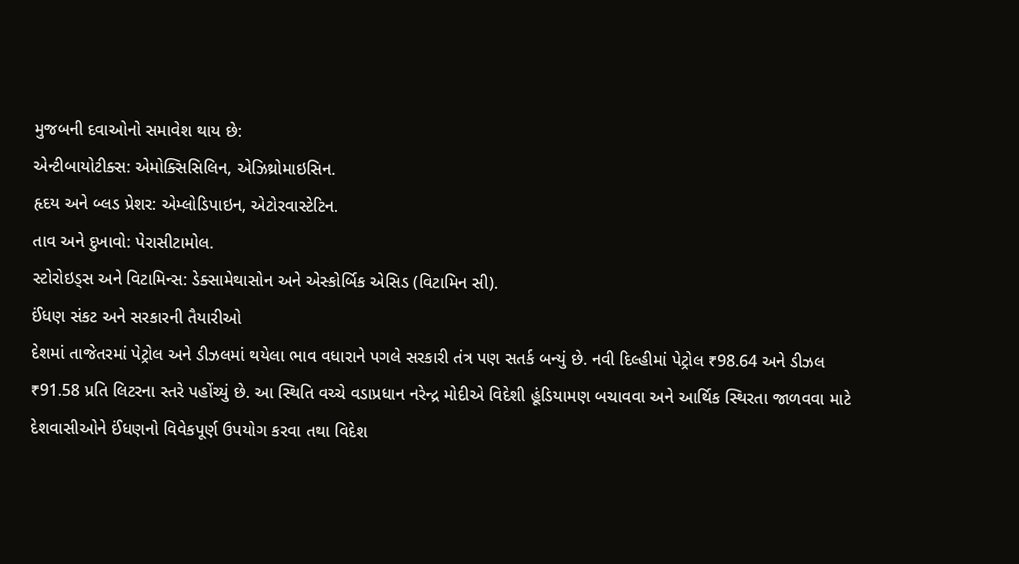મુજબની દવાઓનો સમાવેશ થાય છે:
એન્ટીબાયોટીક્સ: એમોક્સિસિલિન, એઝિથ્રોમાઇસિન.
હૃદય અને બ્લડ પ્રેશર: એમ્લોડિપાઇન, એટોરવાસ્ટેટિન.
તાવ અને દુખાવો: પેરાસીટામોલ.
સ્ટોરોઇડ્સ અને વિટામિન્સ: ડેક્સામેથાસોન અને એસ્કોર્બિક એસિડ (વિટામિન સી).
ઈંધણ સંકટ અને સરકારની તૈયારીઓ
દેશમાં તાજેતરમાં પેટ્રોલ અને ડીઝલમાં થયેલા ભાવ વધારાને પગલે સરકારી તંત્ર પણ સતર્ક બન્યું છે. નવી દિલ્હીમાં પેટ્રોલ ₹98.64 અને ડીઝલ ₹91.58 પ્રતિ લિટરના સ્તરે પહોંચ્યું છે. આ સ્થિતિ વચ્ચે વડાપ્રધાન નરેન્દ્ર મોદીએ વિદેશી હૂંડિયામણ બચાવવા અને આર્થિક સ્થિરતા જાળવવા માટે દેશવાસીઓને ઈંધણનો વિવેકપૂર્ણ ઉપયોગ કરવા તથા વિદેશ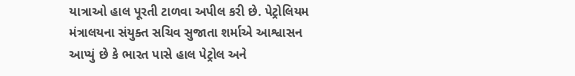યાત્રાઓ હાલ પૂરતી ટાળવા અપીલ કરી છે. પેટ્રોલિયમ મંત્રાલયના સંયુક્ત સચિવ સુજાતા શર્માએ આશ્વાસન આપ્યું છે કે ભારત પાસે હાલ પેટ્રોલ અને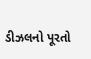ડીઝલનો પૂરતો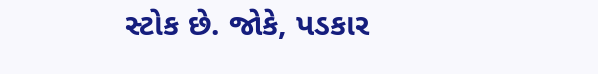સ્ટોક છે. જોકે, પડકાર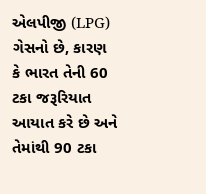એલપીજી (LPG) ગેસનો છે, કારણ કે ભારત તેની 60 ટકા જરૂરિયાત આયાત કરે છે અને તેમાંથી 90 ટકા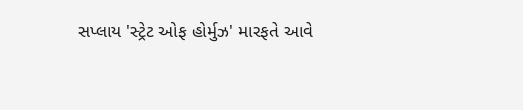સપ્લાય 'સ્ટ્રેટ ઓફ હોર્મુઝ' મારફતે આવે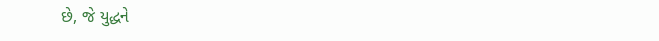છે, જે યુદ્ધને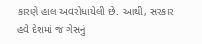કારણે હાલ અવરોધાયેલી છે. આથી, સરકાર હવે દેશમાં જ ગેસનું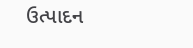ઉત્પાદન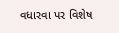વધારવા પર વિશેષ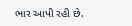ભાર આપી રહી છે.